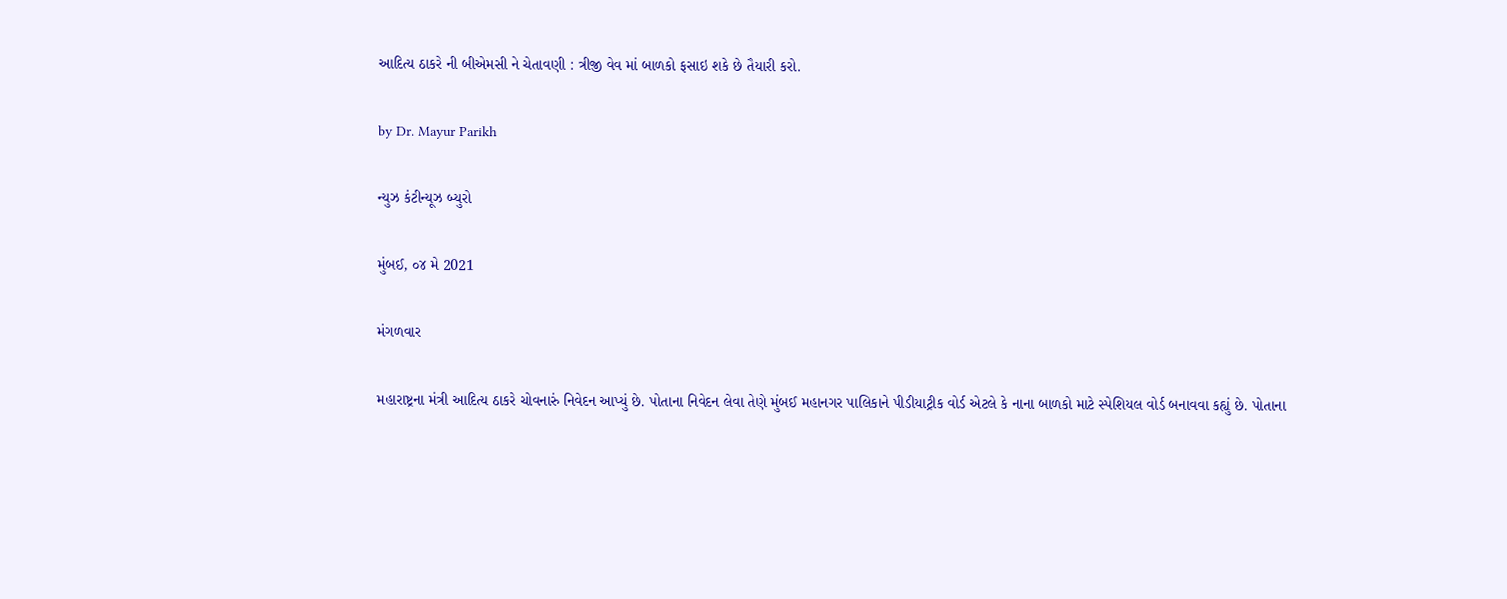આદિત્ય ઠાકરે ની બીએમસી ને ચેતાવણી : ત્રીજી વેવ માં બાળકો ફસાઇ શકે છે તૈયારી કરો.

by Dr. Mayur Parikh

ન્યુઝ કંટીન્યૂઝ બ્યુરો

મુંબઈ, ૦૪ મે 2021

મંગળવાર

મહારાષ્ટ્રના મંત્રી આદિત્ય ઠાકરે ચોવનારું નિવેદન આપ્યું છે. પોતાના નિવેદન લેવા તેણે મુંબઈ મહાનગર પાલિકાને પીડીયાટ્રીક વોર્ડ એટલે કે નાના બાળકો માટે સ્પેશિયલ વોર્ડ બનાવવા કહ્યું છે. પોતાના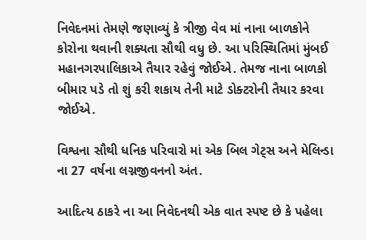નિવેદનમાં તેમણે જણાવ્યું કે ત્રીજી વેવ માં નાના બાળકોને કોરોના થવાની શક્યતા સૌથી વધુ છે. આ પરિસ્થિતિમાં મુંબઈ મહાનગરપાલિકાએ તૈયાર રહેવું જોઈએ. તેમજ નાના બાળકો બીમાર પડે તો શું કરી શકાય તેની માટે ડોક્ટરોની તૈયાર કરવા જોઈએ.

વિશ્વના સૌથી ધનિક પરિવારો માં એક બિલ ગેટ્સ અને મેલિન્ડા ના 27 વર્ષના લગ્નજીવનનો અંત.

આદિત્ય ઠાકરે ના આ નિવેદનથી એક વાત સ્પષ્ટ છે કે પહેલા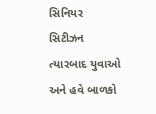સિનિયર સિટીઝન ત્યારબાદ યુવાઓ અને હવે બાળકો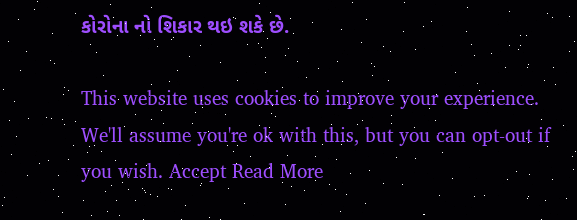કોરોના નો શિકાર થઇ શકે છે.

This website uses cookies to improve your experience. We'll assume you're ok with this, but you can opt-out if you wish. Accept Read More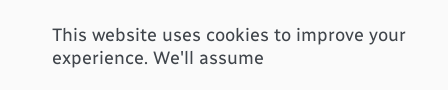This website uses cookies to improve your experience. We'll assume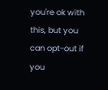you're ok with this, but you can opt-out if you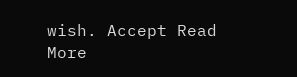wish. Accept Read More